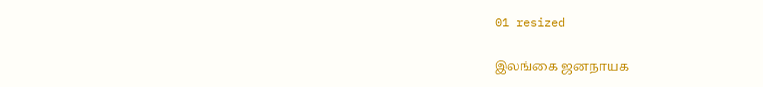01 resized

இலங்கை ஜனநாயக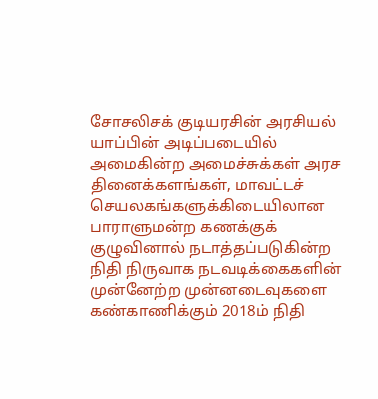சோசலிசக் குடியரசின் அரசியல் யாப்பின் அடிப்படையில் அமைகின்ற அமைச்சுக்கள் அரச தினைக்களங்கள், மாவட்டச் செயலகங்களுக்கிடையிலான பாராளுமன்ற கணக்குக் குழுவினால் நடாத்தப்படுகின்ற நிதி நிருவாக நடவடிக்கைகளின் முன்னேற்ற முன்னடைவுகளை கண்காணிக்கும் 2018ம் நிதி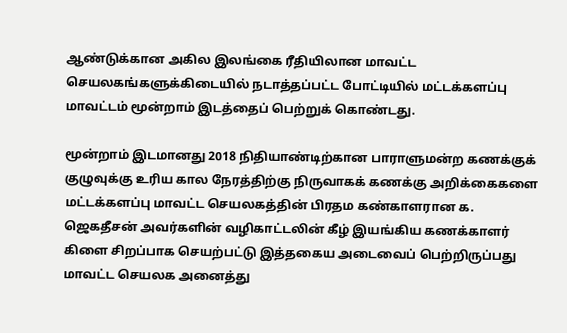ஆண்டுக்கான அகில இலங்கை ரீதியிலான மாவட்ட செயலகங்களுக்கிடையில் நடாத்தப்பட்ட போட்டியில் மட்டக்களப்பு மாவட்டம் மூன்றாம் இடத்தைப் பெற்றுக் கொண்டது.

மூன்றாம் இடமானது 2018 நிதியாண்டிற்கான பாராளுமன்ற கணக்குக் குழுவுக்கு உரிய கால நேரத்திற்கு நிருவாகக் கணக்கு அறிக்கைகளை மட்டக்களப்பு மாவட்ட செயலகத்தின் பிரதம கண்காளரான க. ஜெகதீசன் அவர்களின் வழிகாட்டலின் கீழ் இயங்கிய கணக்காளர் கிளை சிறப்பாக செயற்பட்டு இத்தகைய அடைவைப் பெற்றிருப்பது மாவட்ட செயலக அனைத்து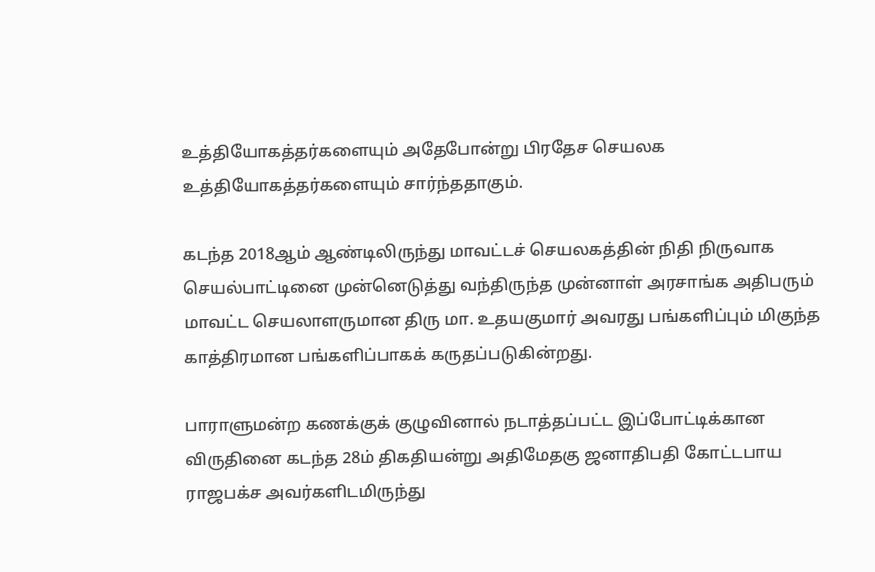உத்தியோகத்தர்களையும் அதேபோன்று பிரதேச செயலக உத்தியோகத்தர்களையும் சார்ந்ததாகும்.

கடந்த 2018ஆம் ஆண்டிலிருந்து மாவட்டச் செயலகத்தின் நிதி நிருவாக செயல்பாட்டினை முன்னெடுத்து வந்திருந்த முன்னாள் அரசாங்க அதிபரும் மாவட்ட செயலாளருமான திரு மா. உதயகுமார் அவரது பங்களிப்பும் மிகுந்த காத்திரமான பங்களிப்பாகக் கருதப்படுகின்றது.

பாராளுமன்ற கணக்குக் குழுவினால் நடாத்தப்பட்ட இப்போட்டிக்கான விருதினை கடந்த 28ம் திகதியன்று அதிமேதகு ஜனாதிபதி கோட்டபாய ராஜபக்ச அவர்களிடமிருந்து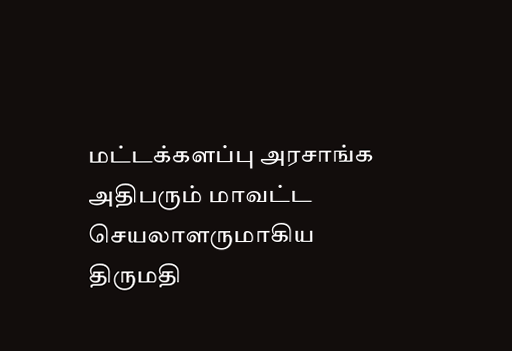மட்டக்களப்பு அரசாங்க அதிபரும் மாவட்ட செயலாளருமாகிய திருமதி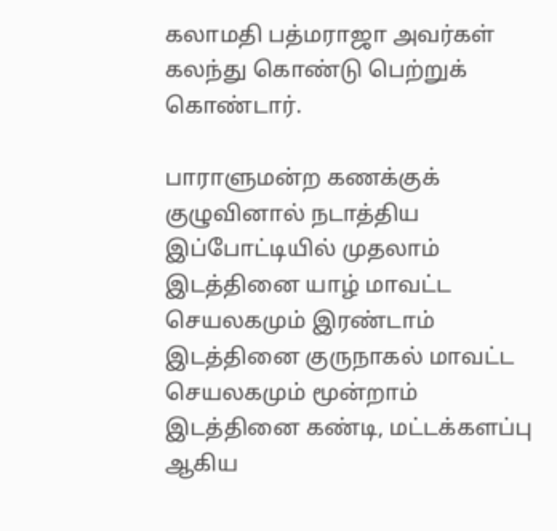கலாமதி பத்மராஜா அவர்கள் கலந்து கொண்டு பெற்றுக் கொண்டார்.

பாராளுமன்ற கணக்குக் குழுவினால் நடாத்திய இப்போட்டியில் முதலாம் இடத்தினை யாழ் மாவட்ட செயலகமும் இரண்டாம் இடத்தினை குருநாகல் மாவட்ட செயலகமும் மூன்றாம் இடத்தினை கண்டி, மட்டக்களப்பு ஆகிய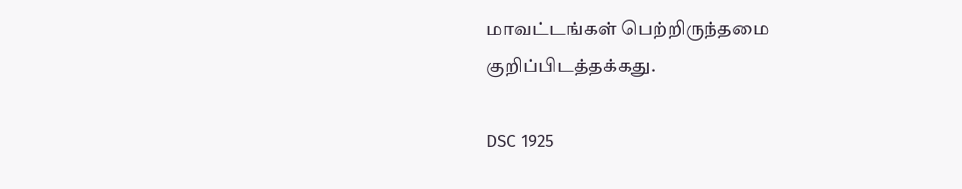மாவட்டங்கள் பெற்றிருந்தமை குறிப்பிடத்தக்கது.

DSC 1925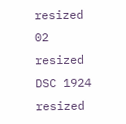resized 02 resized DSC 1924 resized